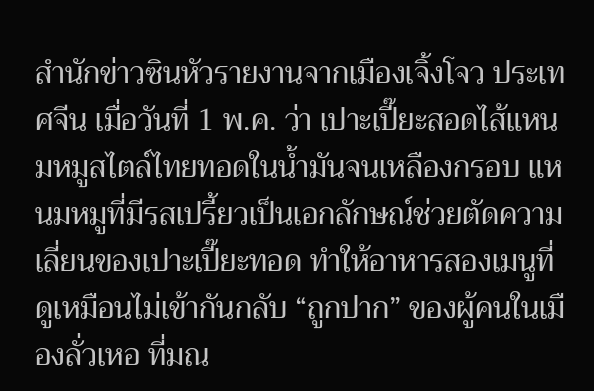สำนักข่าวซินหัวรายงานจากเมืองเจิ้งโจว ประเทศจีน เมื่อวันที่ 1 พ.ค. ว่า เปาะเปี๊ยะสอดไส้แหนมหมูสไตล์ไทยทอดในน้ำมันจนเหลืองกรอบ แหนมหมูที่มีรสเปรี้ยวเป็นเอกลักษณ์ช่วยตัดความเลี่ยนของเปาะเปี๊ยะทอด ทำให้อาหารสองเมนูที่ดูเหมือนไม่เข้ากันกลับ “ถูกปาก” ของผู้คนในเมืองลั่วเหอ ที่มณ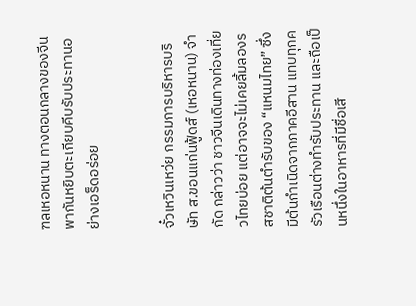ฑลเหอหนาน ทางตอนกลางของจีน พากันหยิบตะเกียบคีบรับประทานอย่างเอร็ดอร่อย


จั๋วเหวินเหว่ย กรรมการบริหารบริษัท ส.ขอนแก่นฟู้ดส์ (เหอหนาน) จำกัด กล่าวว่า ชาวจีนเดินทางท่องเที่ยวไทยบ่อย แต่อาจจะไม่เคยลิ้มลองรสชาติต้นตำรับของ “แหนมไทย” ซึ่งมีต้นกำเนิดจากภาคอีสาน แทบทุกครัวเรือนต่างทำรับประทาน และถือเป็นหนึ่งในอาหารที่มีชื่อเสี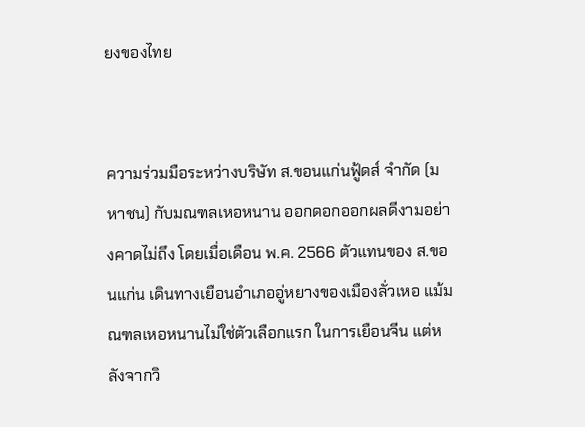ยงของไทย


ความร่วมมือระหว่างบริษัท ส.ขอนแก่นฟู้ดส์ จำกัด (มหาชน) กับมณฑลเหอหนาน ออกดอกออกผลดีงามอย่างคาดไม่ถึง โดยเมื่อเดือน พ.ค. 2566 ตัวแทนของ ส.ขอนแก่น เดินทางเยือนอำเภออู่หยางของเมืองลั่วเหอ แม้มณฑลเหอหนานไม่ใช่ตัวเลือกแรก ในการเยือนจีน แต่หลังจากวิ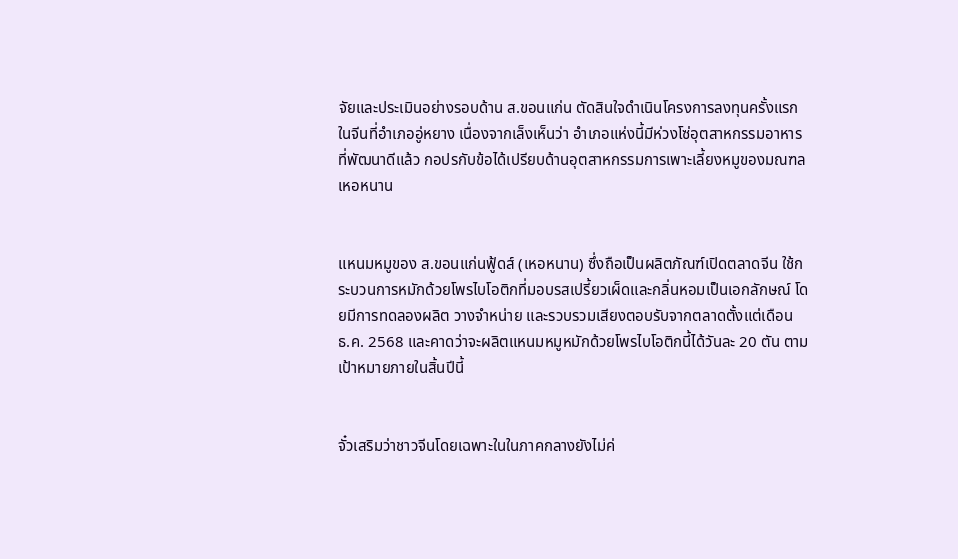จัยและประเมินอย่างรอบด้าน ส.ขอนแก่น ตัดสินใจดำเนินโครงการลงทุนครั้งแรกในจีนที่อำเภออู่หยาง เนื่องจากเล็งเห็นว่า อำเภอแห่งนี้มีห่วงโซ่อุตสาหกรรมอาหารที่พัฒนาดีแล้ว กอปรกับข้อได้เปรียบด้านอุตสาหกรรมการเพาะเลี้ยงหมูของมณฑลเหอหนาน


แหนมหมูของ ส.ขอนแก่นฟู้ดส์ (เหอหนาน) ซึ่งถือเป็นผลิตภัณฑ์เปิดตลาดจีน ใช้กระบวนการหมักด้วยโพรไบโอติกที่มอบรสเปรี้ยวเผ็ดและกลิ่นหอมเป็นเอกลักษณ์ โดยมีการทดลองผลิต วางจำหน่าย และรวบรวมเสียงตอบรับจากตลาดตั้งแต่เดือน ธ.ค. 2568 และคาดว่าจะผลิตแหนมหมูหมักด้วยโพรไบโอติกนี้ได้วันละ 20 ตัน ตามเป้าหมายภายในสิ้นปีนี้


จั๋วเสริมว่าชาวจีนโดยเฉพาะในในภาคกลางยังไม่ค่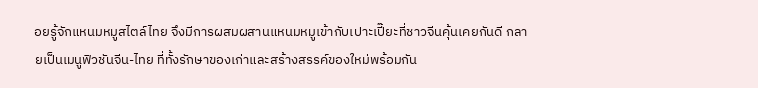อยรู้จักแหนมหมูสไตล์ไทย จึงมีการผสมผสานแหนมหมูเข้ากับเปาะเปี๊ยะที่ชาวจีนคุ้นเคยกันดี กลายเป็นเมนูฟิวชันจีน-ไทย ที่ทั้งรักษาของเก่าและสร้างสรรค์ของใหม่พร้อมกัน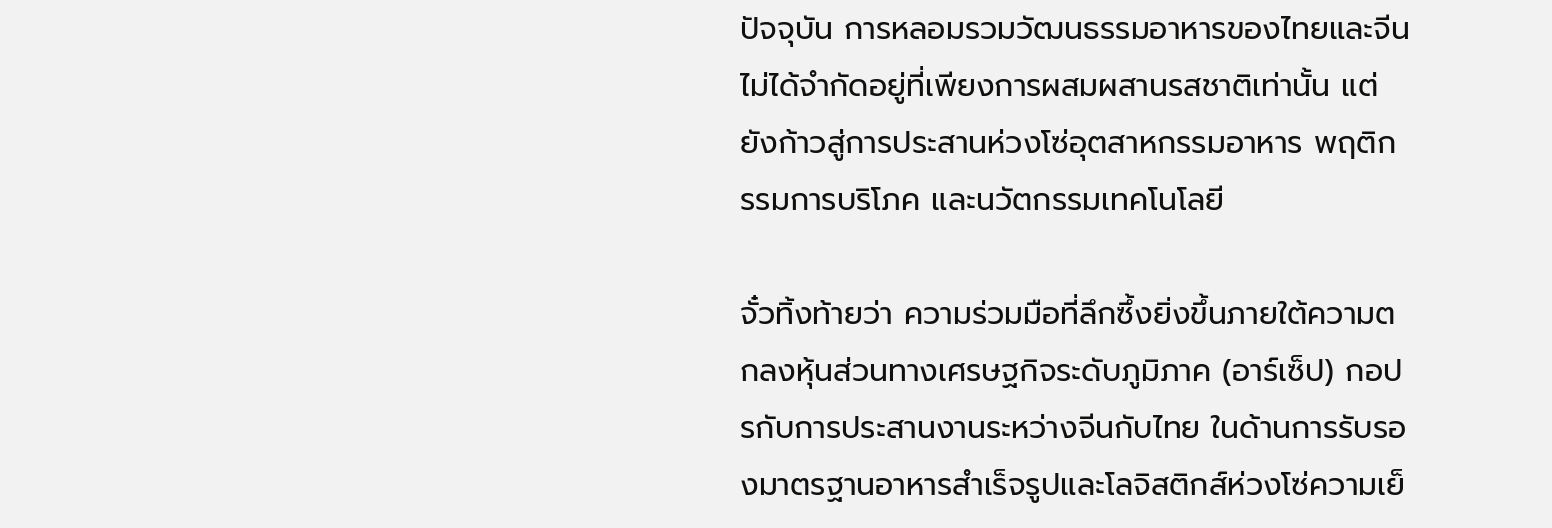ปัจจุบัน การหลอมรวมวัฒนธรรมอาหารของไทยและจีนไม่ได้จำกัดอยู่ที่เพียงการผสมผสานรสชาติเท่านั้น แต่ยังก้าวสู่การประสานห่วงโซ่อุตสาหกรรมอาหาร พฤติกรรมการบริโภค และนวัตกรรมเทคโนโลยี

จั๋วทิ้งท้ายว่า ความร่วมมือที่ลึกซึ้งยิ่งขึ้นภายใต้ความตกลงหุ้นส่วนทางเศรษฐกิจระดับภูมิภาค (อาร์เซ็ป) กอปรกับการประสานงานระหว่างจีนกับไทย ในด้านการรับรองมาตรฐานอาหารสำเร็จรูปและโลจิสติกส์ห่วงโซ่ความเย็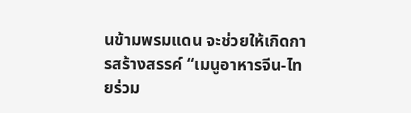นข้ามพรมแดน จะช่วยให้เกิดการสร้างสรรค์ “เมนูอาหารจีน-ไทยร่วม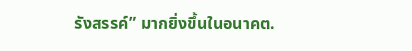รังสรรค์” มากยิ่งขึ้นในอนาคต.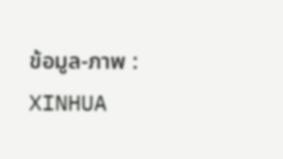ข้อมูล-ภาพ : XINHUA